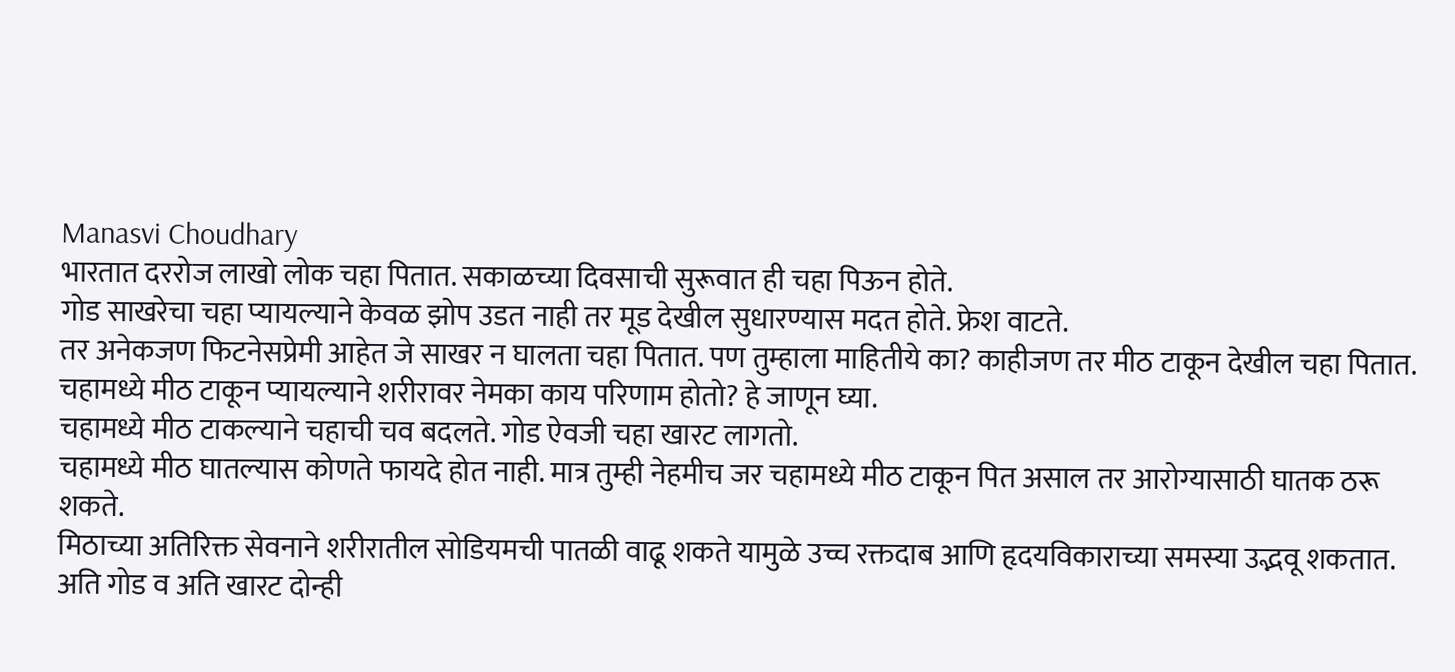Manasvi Choudhary
भारतात दररोज लाखो लोक चहा पितात. सकाळच्या दिवसाची सुरूवात ही चहा पिऊन होते.
गोड साखरेचा चहा प्यायल्याने केवळ झोप उडत नाही तर मूड देखील सुधारण्यास मदत होते. फ्रेश वाटते.
तर अनेकजण फिटनेसप्रेमी आहेत जे साखर न घालता चहा पितात. पण तुम्हाला माहितीये का? काहीजण तर मीठ टाकून देखील चहा पितात.
चहामध्ये मीठ टाकून प्यायल्याने शरीरावर नेमका काय परिणाम होतो? हे जाणून घ्या.
चहामध्ये मीठ टाकल्याने चहाची चव बदलते. गोड ऐवजी चहा खारट लागतो.
चहामध्ये मीठ घातल्यास कोणते फायदे होत नाही. मात्र तुम्ही नेहमीच जर चहामध्ये मीठ टाकून पित असाल तर आरोग्यासाठी घातक ठरू शकते.
मिठाच्या अतिरिक्त सेवनाने शरीरातील सोडियमची पातळी वाढू शकते यामुळे उच्च रक्तदाब आणि हृदयविकाराच्या समस्या उद्भवू शकतात.
अति गोड व अति खारट दोन्ही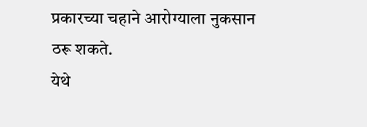प्रकारच्या चहाने आरोग्याला नुकसान ठरू शकते.
येथे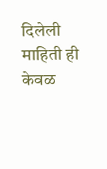दिलेली माहिती ही केवळ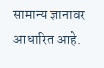सामान्य ज्ञानावर आधारित आहे.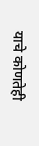याचे कोणतेही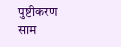पुष्टीकरण साम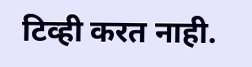टिव्ही करत नाही.